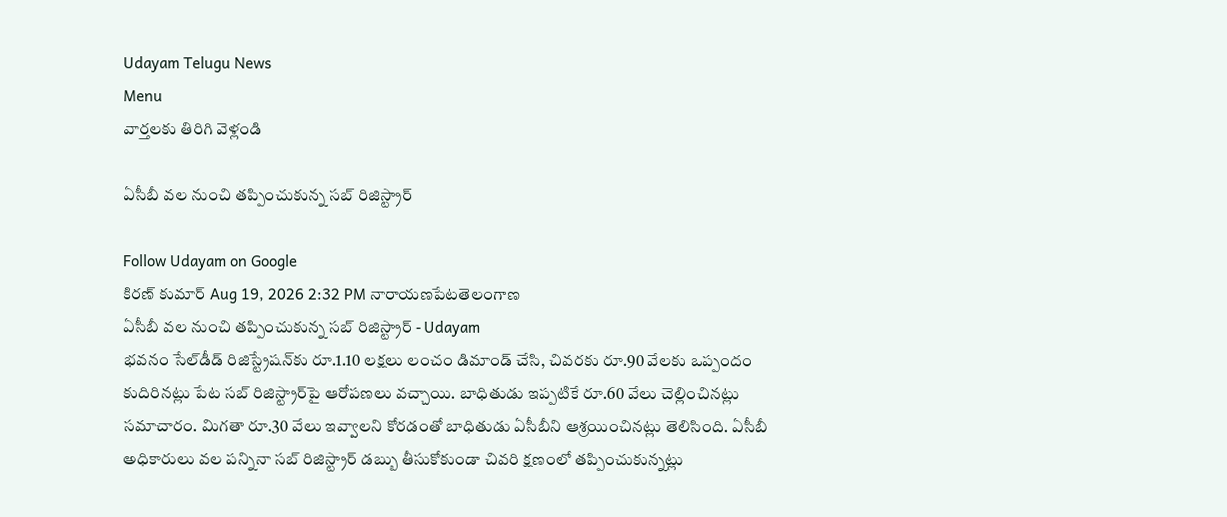Udayam Telugu News
Menu
వార్తలకు తిరిగి వెళ్లండి

ఏసీబీ వల నుంచి తప్పించుకున్న సబ్‌ రిజిస్ట్రార్‌

Follow Udayam on Google
కిరణ్ కుమార్ Aug 19, 2026 2:32 PM నారాయణపేటతెలంగాణ
ఏసీబీ వల నుంచి తప్పించుకున్న సబ్‌ రిజిస్ట్రార్‌ - Udayam
భవనం సేల్‌డీడ్‌ రిజిస్ట్రేషన్‌కు రూ.1.10 లక్షలు లంచం డిమాండ్‌ చేసి, చివరకు రూ.90 వేలకు ఒప్పందం కుదిరినట్లు పేట సబ్‌ రిజిస్ట్రార్‌పై ఆరోపణలు వచ్చాయి. బాధితుడు ఇప్పటికే రూ.60 వేలు చెల్లించినట్లు సమాచారం. మిగతా రూ.30 వేలు ఇవ్వాలని కోరడంతో బాధితుడు ఏసీబీని ఆశ్రయించినట్లు తెలిసింది. ఏసీబీ అధికారులు వల పన్నినా సబ్‌ రిజిస్ట్రార్‌ డబ్బు తీసుకోకుండా చివరి క్షణంలో తప్పించుకున్నట్లు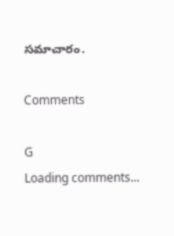సమాచారం.

Comments

G
Loading comments...